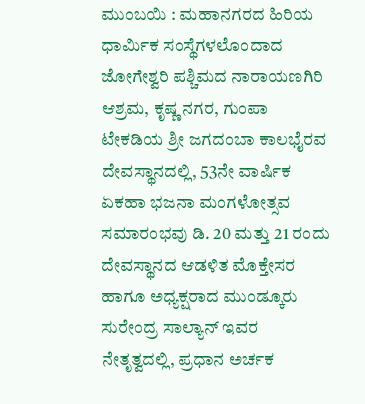ಮುಂಬಯಿ : ಮಹಾನಗರದ ಹಿರಿಯ ಧಾರ್ಮಿಕ ಸಂಸ್ಥೆಗಳಲೊಂದಾದ ಜೋಗೇಶ್ವರಿ ಪಶ್ಚಿಮದ ನಾರಾಯಣಗಿರಿ ಆಶ್ರಮ, ಕೃಷ್ಣ ನಗರ, ಗುಂಪಾ ಟೇಕಡಿಯ ಶ್ರೀ ಜಗದಂಬಾ ಕಾಲಭೈರವ ದೇವಸ್ಥಾನದಲ್ಲಿ, 53ನೇ ವಾರ್ಷಿಕ ಏಕಹಾ ಭಜನಾ ಮಂಗಳೋತ್ಸವ ಸಮಾರಂಭವು ಡಿ. 20 ಮತ್ತು 21 ರಂದು ದೇವಸ್ಥಾನದ ಆಡಳಿತ ಮೊಕ್ತೇಸರ ಹಾಗೂ ಅಧ್ಯಕ್ಷರಾದ ಮುಂಡ್ಕೂರು ಸುರೇಂದ್ರ ಸಾಲ್ಯಾನ್ ಇವರ ನೇತೃತ್ವದಲ್ಲಿ, ಪ್ರಧಾನ ಅರ್ಚಕ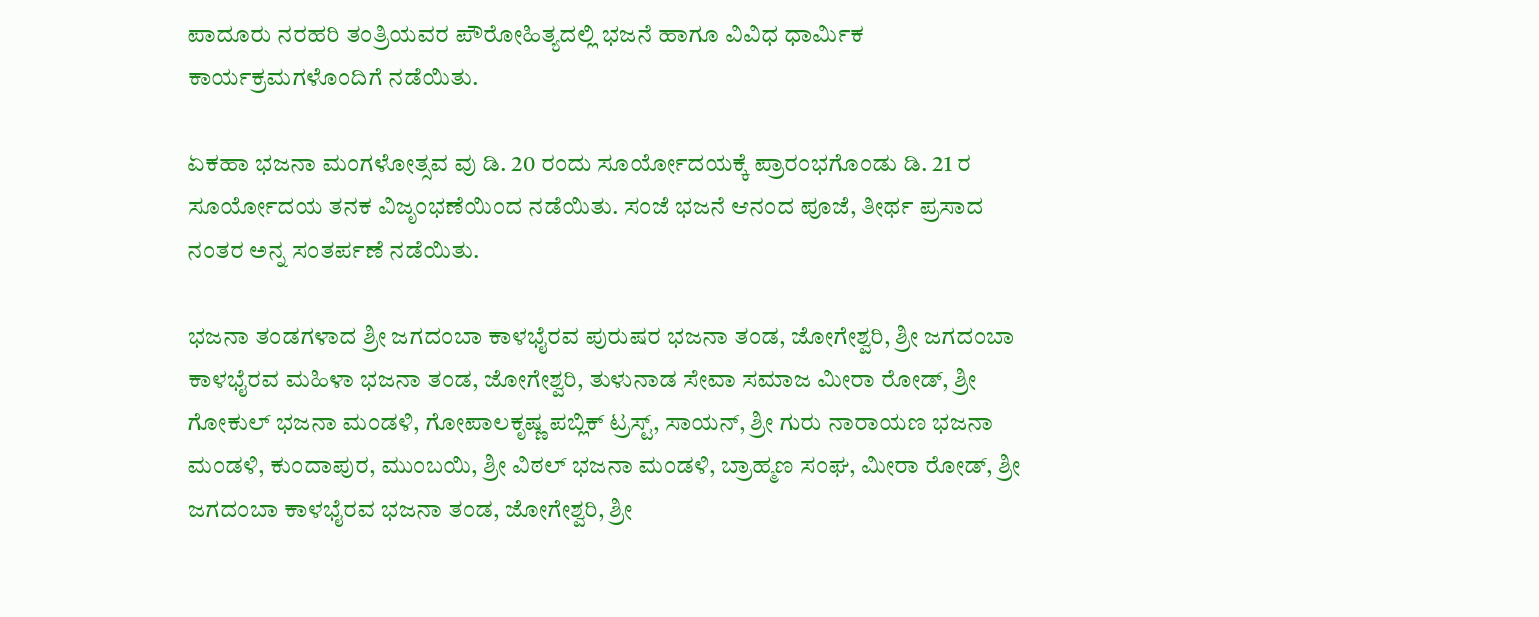ಪಾದೂರು ನರಹರಿ ತಂತ್ರಿಯವರ ಪೌರೋಹಿತ್ಯದಲ್ಲಿ ಭಜನೆ ಹಾಗೂ ವಿವಿಧ ಧಾರ್ಮಿಕ ಕಾರ್ಯಕ್ರಮಗಳೊಂದಿಗೆ ನಡೆಯಿತು.

ಏಕಹಾ ಭಜನಾ ಮಂಗಳೋತ್ಸವ ವು ಡಿ. 20 ರಂದು ಸೂರ್ಯೋದಯಕ್ಕೆ ಪ್ರಾರಂಭಗೊಂಡು ಡಿ. 21 ರ ಸೂರ್ಯೋದಯ ತನಕ ವಿಜೃಂಭಣೆಯಿಂದ ನಡೆಯಿತು. ಸಂಜೆ ಭಜನೆ ಆನಂದ ಪೂಜೆ, ತೀರ್ಥ ಪ್ರಸಾದ ನಂತರ ಅನ್ನ ಸಂತರ್ಪಣೆ ನಡೆಯಿತು.

ಭಜನಾ ತಂಡಗಳಾದ ಶ್ರೀ ಜಗದಂಬಾ ಕಾಳಭೈರವ ಪುರುಷರ ಭಜನಾ ತಂಡ, ಜೋಗೇಶ್ವರಿ, ಶ್ರೀ ಜಗದಂಬಾ ಕಾಳಭೈರವ ಮಹಿಳಾ ಭಜನಾ ತಂಡ, ಜೋಗೇಶ್ವರಿ, ತುಳುನಾಡ ಸೇವಾ ಸಮಾಜ ಮೀರಾ ರೋಡ್, ಶ್ರೀ ಗೋಕುಲ್ ಭಜನಾ ಮಂಡಳಿ, ಗೋಪಾಲಕೃಷ್ಣ ಪಬ್ಲಿಕ್ ಟ್ರಸ್ಟ್, ಸಾಯನ್, ಶ್ರೀ ಗುರು ನಾರಾಯಣ ಭಜನಾ ಮಂಡಳಿ, ಕುಂದಾಪುರ, ಮುಂಬಯಿ, ಶ್ರೀ ವಿಠಲ್ ಭಜನಾ ಮಂಡಳಿ, ಬ್ರಾಹ್ಮಣ ಸಂಘ, ಮೀರಾ ರೋಡ್, ಶ್ರೀ ಜಗದಂಬಾ ಕಾಳಭೈರವ ಭಜನಾ ತಂಡ, ಜೋಗೇಶ್ವರಿ, ಶ್ರೀ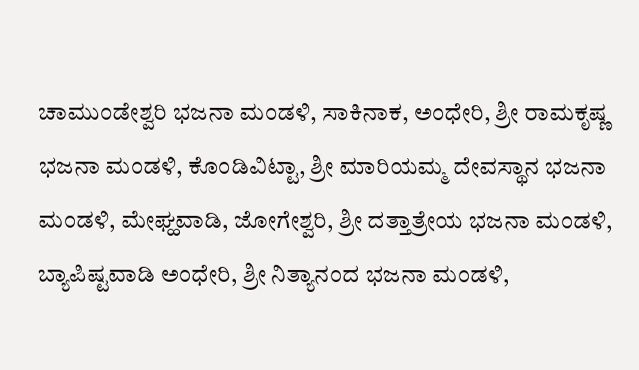ಚಾಮುಂಡೇಶ್ವರಿ ಭಜನಾ ಮಂಡಳಿ, ಸಾಕಿನಾಕ, ಅಂಧೇರಿ, ಶ್ರೀ ರಾಮಕೃಷ್ಣ ಭಜನಾ ಮಂಡಳಿ, ಕೊಂಡಿವಿಟ್ಟಾ, ಶ್ರೀ ಮಾರಿಯಮ್ಮ ದೇವಸ್ಥಾನ ಭಜನಾ ಮಂಡಳಿ, ಮೇಘ್ಹವಾಡಿ, ಜೋಗೇಶ್ವರಿ, ಶ್ರೀ ದತ್ತಾತ್ರೇಯ ಭಜನಾ ಮಂಡಳಿ, ಬ್ಯಾಪಿಷ್ಟವಾಡಿ ಅಂಧೇರಿ, ಶ್ರೀ ನಿತ್ಯಾನಂದ ಭಜನಾ ಮಂಡಳಿ,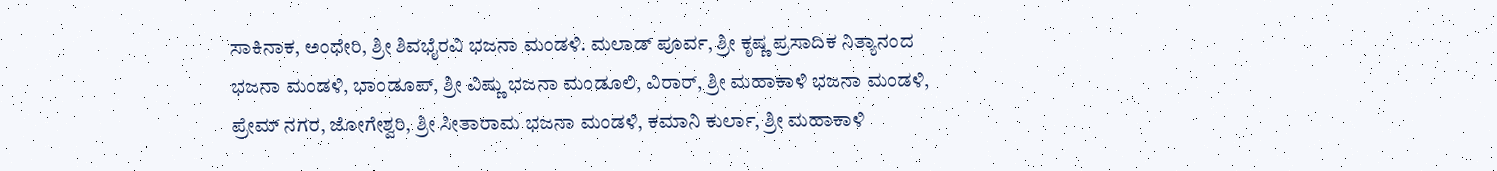ಸಾಕಿನಾಕ, ಅಂಧೇರಿ, ಶ್ರೀ ಶಿವಭೈರವಿ ಭಜನಾ ಮಂಡಳಿ. ಮಲಾಡ್ ಪೂರ್ವ, ಶ್ರೀ ಕೃಷ್ಣ ಪ್ರಸಾದಿಕ ನಿತ್ಯಾನಂದ ಭಜನಾ ಮಂಡಳಿ, ಭಾಂಡೂಪ್, ಶ್ರೀ ವಿಷ್ಣು ಭಜನಾ ಮಂಡೂಲಿ, ವಿರಾರ್, ಶ್ರೀ ಮಹಾಕಾಳಿ ಭಜನಾ ಮಂಡಳಿ, ಪ್ರೇಮ್ ನಗರ, ಜೋಗೇಶ್ವರಿ, ಶ್ರೀ ಸೀತಾರಾಮ ಭಜನಾ ಮಂಡಳಿ, ಕಮಾನಿ ಕುರ್ಲಾ, ಶ್ರೀ ಮಹಾಕಾಳಿ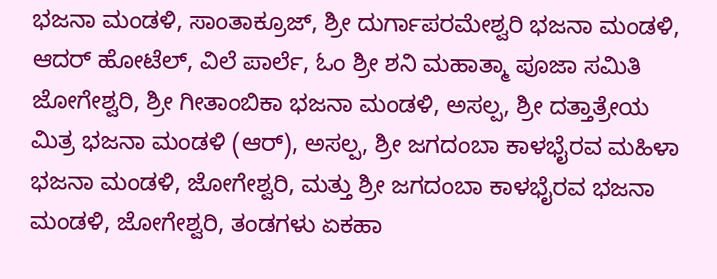ಭಜನಾ ಮಂಡಳಿ, ಸಾಂತಾಕ್ರೂಜ್, ಶ್ರೀ ದುರ್ಗಾಪರಮೇಶ್ವರಿ ಭಜನಾ ಮಂಡಳಿ, ಆದರ್ ಹೋಟೆಲ್, ವಿಲೆ ಪಾರ್ಲೆ, ಓಂ ಶ್ರೀ ಶನಿ ಮಹಾತ್ಮಾ ಪೂಜಾ ಸಮಿತಿ ಜೋಗೇಶ್ವರಿ, ಶ್ರೀ ಗೀತಾಂಬಿಕಾ ಭಜನಾ ಮಂಡಳಿ, ಅಸಲ್ಪ, ಶ್ರೀ ದತ್ತಾತ್ರೇಯ ಮಿತ್ರ ಭಜನಾ ಮಂಡಳಿ (ಆರ್), ಅಸಲ್ಪ, ಶ್ರೀ ಜಗದಂಬಾ ಕಾಳಭೈರವ ಮಹಿಳಾ ಭಜನಾ ಮಂಡಳಿ, ಜೋಗೇಶ್ವರಿ, ಮತ್ತು ಶ್ರೀ ಜಗದಂಬಾ ಕಾಳಭೈರವ ಭಜನಾ ಮಂಡಳಿ, ಜೋಗೇಶ್ವರಿ, ತಂಡಗಳು ಏಕಹಾ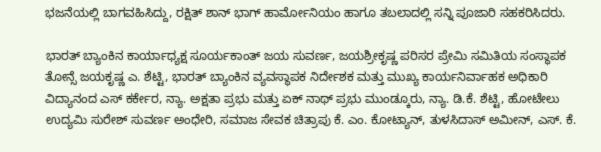ಭಜನೆಯಲ್ಲಿ ಬಾಗವಹಿಸಿದ್ದು, ರಕ್ಷಿತ್ ಶಾನ್ ಭಾಗ್ ಹಾರ್ಮೋನಿಯಂ ಹಾಗೂ ತಬಲಾದಲ್ಲಿ ಸನ್ನಿ ಪೂಜಾರಿ ಸಹಕರಿಸಿದರು.

ಭಾರತ್ ಬ್ಯಾಂಕಿನ ಕಾರ್ಯಾಧ್ಯಕ್ಷ ಸೂರ್ಯಕಾಂತ್ ಜಯ ಸುವರ್ಣ, ಜಯಶ್ರೀಕೃಷ್ಣ ಪರಿಸರ ಪ್ರೇಮಿ ಸಮಿತಿಯ ಸಂಸ್ಥಾಪಕ ತೋನ್ಸೆ ಜಯಕೃಷ್ಣ ಎ. ಶೆಟ್ಟಿ, ಭಾರತ್ ಬ್ಯಾಂಕಿನ ವ್ಯವಸ್ಥಾಪಕ ನಿರ್ದೇಶಕ ಮತ್ತು ಮುಖ್ಯ ಕಾರ್ಯನಿರ್ವಾಹಕ ಅಧಿಕಾರಿ ವಿದ್ಯಾನಂದ ಎಸ್ ಕರ್ಕೇರ, ನ್ಯಾ. ಅಕ್ಷತಾ ಪ್ರಭು ಮತ್ತು ಏಕ್ ನಾಥ್ ಪ್ರಭು ಮುಂಡ್ಕೂರು, ನ್ಯಾ. ಡಿ.ಕೆ. ಶೆಟ್ಟಿ, ಹೋಟೇಲು ಉದ್ಯಮಿ ಸುರೇಶ್ ಸುವರ್ಣ ಅಂಧೇರಿ, ಸಮಾಜ ಸೇವಕ ಚಿತ್ರಾಪು ಕೆ. ಎಂ. ಕೋಟ್ಯಾನ್, ತುಳಸಿದಾಸ್ ಅಮೀನ್, ಎಸ್. ಕೆ.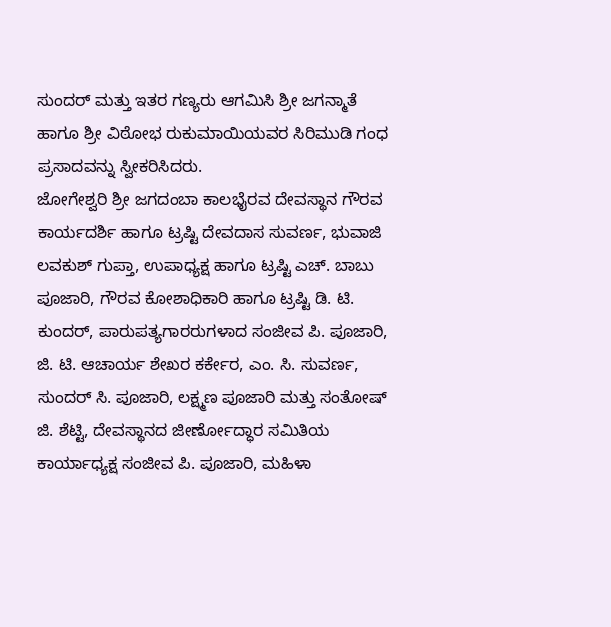ಸುಂದರ್ ಮತ್ತು ಇತರ ಗಣ್ಯರು ಆಗಮಿಸಿ ಶ್ರೀ ಜಗನ್ಮಾತೆ ಹಾಗೂ ಶ್ರೀ ವಿಠೋಭ ರುಕುಮಾಯಿಯವರ ಸಿರಿಮುಡಿ ಗಂಧ ಪ್ರಸಾದವನ್ನು ಸ್ವೀಕರಿಸಿದರು.
ಜೋಗೇಶ್ವರಿ ಶ್ರೀ ಜಗದಂಬಾ ಕಾಲಭೈರವ ದೇವಸ್ಥಾನ ಗೌರವ ಕಾರ್ಯದರ್ಶಿ ಹಾಗೂ ಟ್ರಷ್ಟಿ ದೇವದಾಸ ಸುವರ್ಣ, ಭುವಾಜಿ ಲವಕುಶ್ ಗುಪ್ತಾ, ಉಪಾಧ್ಯಕ್ಷ ಹಾಗೂ ಟ್ರಷ್ಟಿ ಎಚ್. ಬಾಬು ಪೂಜಾರಿ, ಗೌರವ ಕೋಶಾಧಿಕಾರಿ ಹಾಗೂ ಟ್ರಷ್ಟಿ ಡಿ. ಟಿ. ಕುಂದರ್, ಪಾರುಪತ್ಯಗಾರರುಗಳಾದ ಸಂಜೀವ ಪಿ. ಪೂಜಾರಿ, ಜಿ. ಟಿ. ಆಚಾರ್ಯ ಶೇಖರ ಕರ್ಕೇರ, ಎಂ. ಸಿ. ಸುವರ್ಣ, ಸುಂದರ್ ಸಿ. ಪೂಜಾರಿ, ಲಕ್ಷ್ಮಣ ಪೂಜಾರಿ ಮತ್ತು ಸಂತೋಷ್ ಜಿ. ಶೆಟ್ಟಿ, ದೇವಸ್ಥಾನದ ಜೀರ್ಣೋದ್ಧಾರ ಸಮಿತಿಯ ಕಾರ್ಯಾಧ್ಯಕ್ಷ ಸಂಜೀವ ಪಿ. ಪೂಜಾರಿ, ಮಹಿಳಾ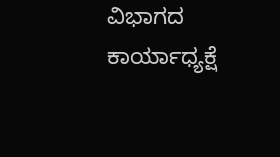ವಿಭಾಗದ ಕಾರ್ಯಾಧ್ಯಕ್ಷೆ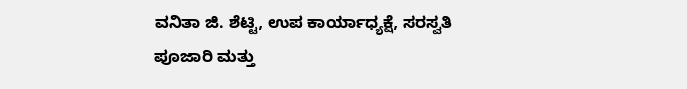ವನಿತಾ ಜಿ. ಶೆಟ್ಟಿ, ಉಪ ಕಾರ್ಯಾಧ್ಯಕ್ಷೆ, ಸರಸ್ವತಿ ಪೂಜಾರಿ ಮತ್ತು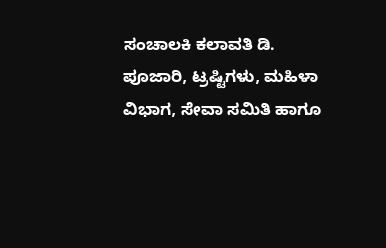ಸಂಚಾಲಕಿ ಕಲಾವತಿ ಡಿ. ಪೂಜಾರಿ, ಟ್ರಷ್ಟಿಗಳು, ಮಹಿಳಾ ವಿಭಾಗ, ಸೇವಾ ಸಮಿತಿ ಹಾಗೂ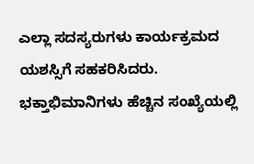ಎಲ್ಲಾ ಸದಸ್ಯರುಗಳು ಕಾರ್ಯಕ್ರಮದ ಯಶಸ್ಸಿಗೆ ಸಹಕರಿಸಿದರು. ಭಕ್ತಾಭಿಮಾನಿಗಳು ಹೆಚ್ಚಿನ ಸಂಖ್ಯೆಯಲ್ಲಿ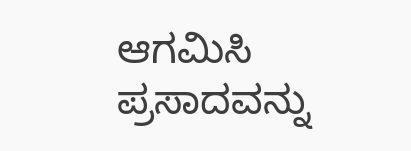ಆಗಮಿಸಿ ಪ್ರಸಾದವನ್ನು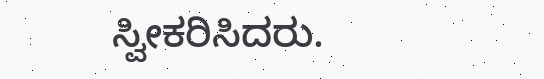ಸ್ವೀಕರಿಸಿದರು.